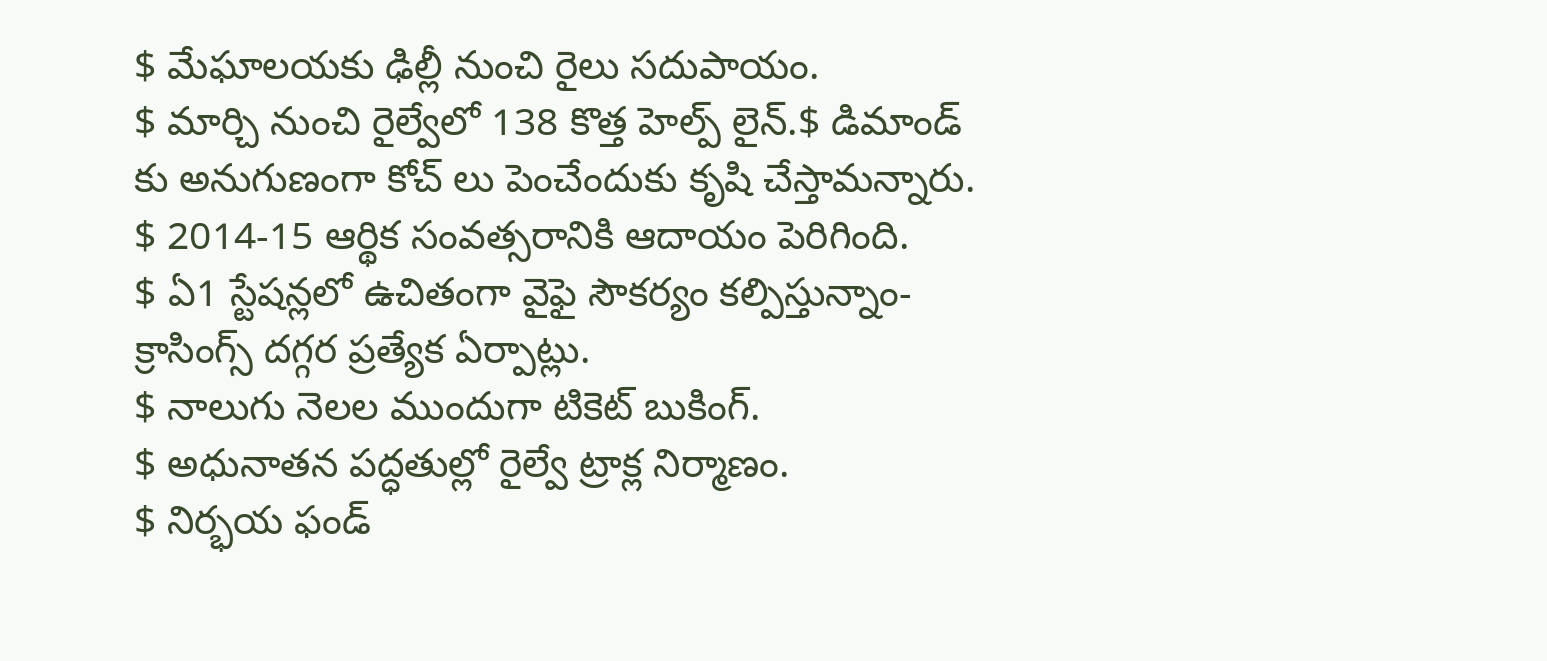$ మేఘాలయకు ఢిల్లీ నుంచి రైలు సదుపాయం.
$ మార్చి నుంచి రైల్వేలో 138 కొత్త హెల్ప్ లైన్.$ డిమాండ్ కు అనుగుణంగా కోచ్ లు పెంచేందుకు కృషి చేస్తామన్నారు.
$ 2014-15 ఆర్థిక సంవత్సరానికి ఆదాయం పెరిగింది.
$ ఏ1 స్టేషన్లలో ఉచితంగా వైఫై సౌకర్యం కల్పిస్తున్నాం-క్రాసింగ్స్ దగ్గర ప్రత్యేక ఏర్పాట్లు.
$ నాలుగు నెలల ముందుగా టికెట్ బుకింగ్.
$ అధునాతన పద్ధతుల్లో రైల్వే ట్రాక్ల నిర్మాణం.
$ నిర్భయ ఫండ్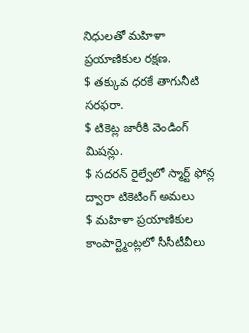నిధులతో మహిళా ప్రయాణికుల రక్షణ.
$ తక్కువ ధరకే తాగునీటి సరఫరా.
$ టికెట్ల జారీకి వెండింగ్ మిషన్లు.
$ సదరన్ రైల్వేలో స్మార్ట్ ఫోన్ల ద్వారా టికెటింగ్ అమలు
$ మహిళా ప్రయాణికుల కాంపార్ట్మెంట్లలో సీసీటీవీలు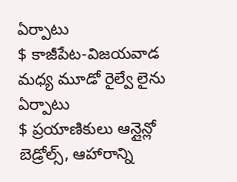ఏర్పాటు
$ కాజీపేట-విజయవాడ మధ్య మూడో రైల్వే లైను ఏర్పాటు
$ ప్రయాణికులు ఆన్లైన్లో బెడ్రోల్స్, ఆహారాన్ని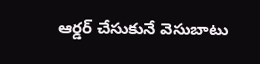ఆర్డర్ చేసుకునే వెసుబాటు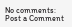No comments:
Post a Comment